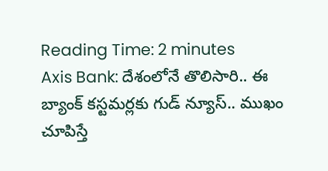Reading Time: 2 minutes
Axis Bank: దేశంలోనే తొలిసారి.. ఈ బ్యాంక్ కస్టమర్లకు గుడ్ న్యూస్.. ముఖం చూపిస్తే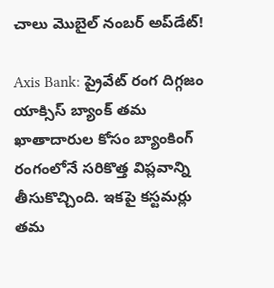చాలు మొబైల్ నంబర్ అప్‌డేట్!

Axis Bank: ప్రైవేట్ రంగ దిగ్గజం యాక్సిస్ బ్యాంక్ తమ ఖాతాదారుల కోసం బ్యాంకింగ్ రంగంలోనే సరికొత్త విప్లవాన్ని తీసుకొచ్చింది. ఇకపై కస్టమర్లు తమ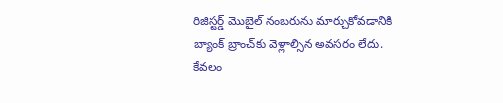రిజిస్టర్డ్ మొబైల్ నంబరును మార్చుకోవడానికి బ్యాంక్ బ్రాంచ్‌కు వెళ్లాల్సిన అవసరం లేదు. కేవలం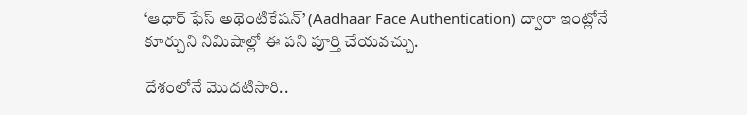‘ఆధార్ ఫేస్ అథెంటికేషన్’ (Aadhaar Face Authentication) ద్వారా ఇంట్లోనే కూర్చుని నిమిషాల్లో ఈ పని పూర్తి చేయవచ్చు.

దేశంలోనే మొదటిసారి..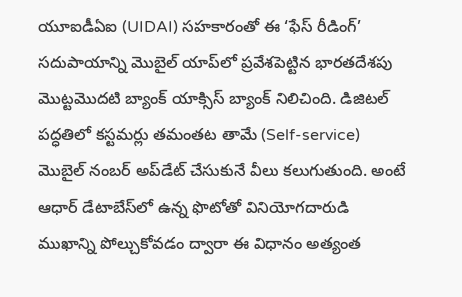యూఐడీఏఐ (UIDAI) సహకారంతో ఈ ‘ఫేస్ రీడింగ్’ సదుపాయాన్ని మొబైల్ యాప్‌లో ప్రవేశపెట్టిన భారతదేశపు మొట్టమొదటి బ్యాంక్‌ యాక్సిస్ బ్యాంక్ నిలిచింది. డిజిటల్ పద్ధతిలో కస్టమర్లు తమంతట తామే (Self-service) మొబైల్ నంబర్ అప్‌డేట్ చేసుకునే వీలు కలుగుతుంది. అంటే ఆధార్‌ డేటాబేస్‌లో ఉన్న ఫొటోతో వినియోగదారుడి ముఖాన్ని పోల్చుకోవడం ద్వారా ఈ విధానం అత్యంత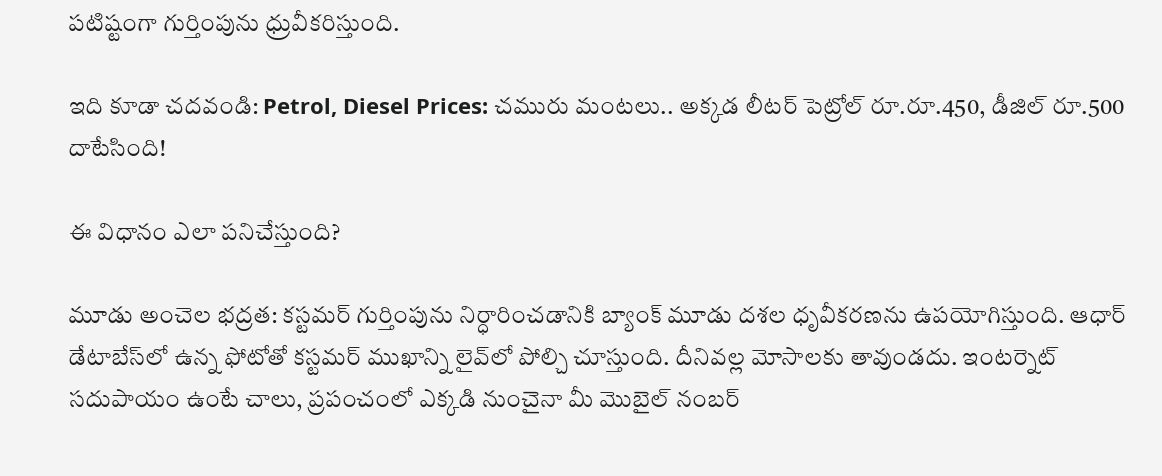పటిష్టంగా గుర్తింపును ధ్రువీకరిస్తుంది.

ఇది కూడా చదవండి: Petrol, Diesel Prices: చమురు మంటలు.. అక్కడ లీటర్ పెట్రోల్ రూ.రూ.450, డీజిల్ రూ.500 దాటేసింది!

ఈ విధానం ఎలా పనిచేస్తుంది?

మూడు అంచెల భద్రత: కస్టమర్ గుర్తింపును నిర్ధారించడానికి బ్యాంక్ మూడు దశల ధృవీకరణను ఉపయోగిస్తుంది. ఆధార్ డేటాబేస్‌లో ఉన్న ఫోటోతో కస్టమర్ ముఖాన్ని లైవ్‌లో పోల్చి చూస్తుంది. దీనివల్ల మోసాలకు తావుండదు. ఇంటర్నెట్ సదుపాయం ఉంటే చాలు, ప్రపంచంలో ఎక్కడి నుంచైనా మీ మొబైల్ నంబర్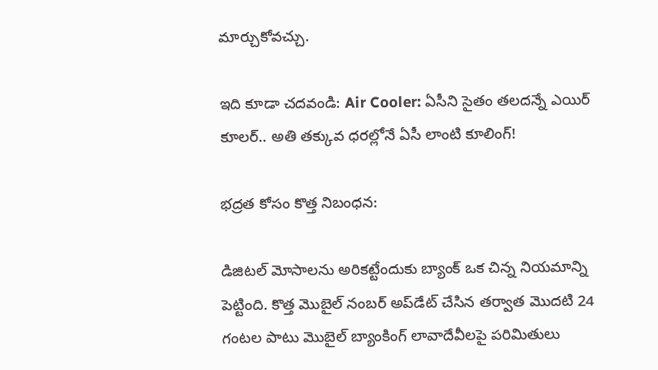మార్చుకోవచ్చు.

ఇది కూడా చదవండి: Air Cooler: ఏసీని సైతం తలదన్నే ఎయిర్ కూలర్‌.. అతి తక్కువ ధరల్లోనే ఏసీ లాంటి కూలింగ్‌!

భద్రత కోసం కొత్త నిబంధన:

డిజిటల్ మోసాలను అరికట్టేందుకు బ్యాంక్ ఒక చిన్న నియమాన్ని పెట్టింది. కొత్త మొబైల్ నంబర్ అప్‌డేట్ చేసిన తర్వాత మొదటి 24 గంటల పాటు మొబైల్ బ్యాంకింగ్ లావాదేవీలపై పరిమితులు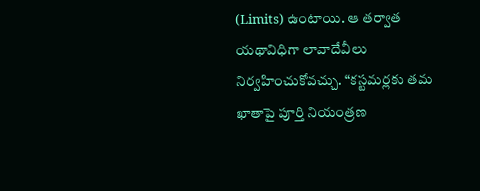(Limits) ఉంటాయి. ఆ తర్వాత యథావిధిగా లావాదేవీలు నిర్వహించుకోవచ్చు. “కస్టమర్లకు తమ ఖాతాపై పూర్తి నియంత్రణ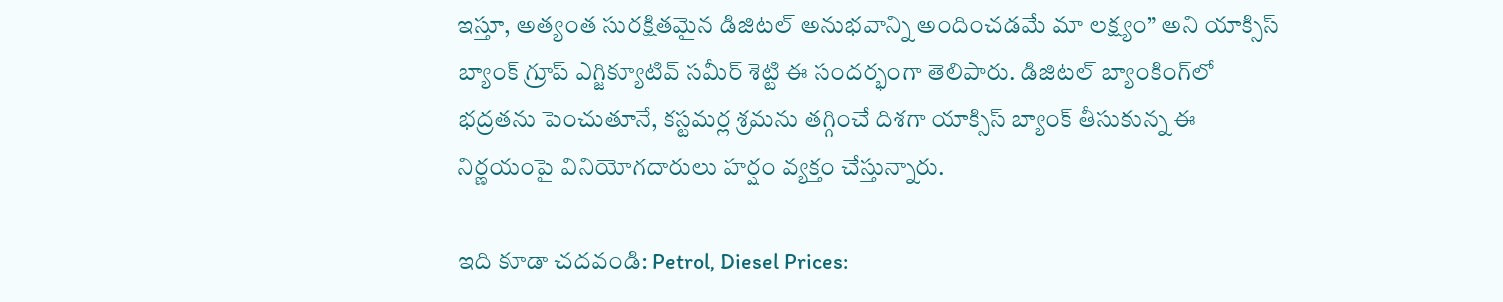ఇస్తూ, అత్యంత సురక్షితమైన డిజిటల్ అనుభవాన్ని అందించడమే మా లక్ష్యం” అని యాక్సిస్ బ్యాంక్ గ్రూప్ ఎగ్జిక్యూటివ్ సమీర్ శెట్టి ఈ సందర్భంగా తెలిపారు. డిజిటల్ బ్యాంకింగ్‌లో భద్రతను పెంచుతూనే, కస్టమర్ల శ్రమను తగ్గించే దిశగా యాక్సిస్ బ్యాంక్ తీసుకున్న ఈ నిర్ణయంపై వినియోగదారులు హర్షం వ్యక్తం చేస్తున్నారు.

ఇది కూడా చదవండి: Petrol, Diesel Prices: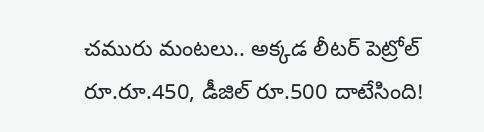చమురు మంటలు.. అక్కడ లీటర్ పెట్రోల్ రూ.రూ.450, డీజిల్ రూ.500 దాటేసింది!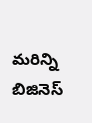మరిన్ని బిజినెస్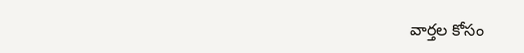వార్తల కోసం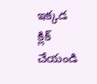ఇక్కడ క్లిక్ చేయండి